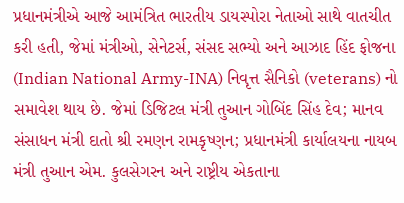પ્રધાનમંત્રીએ આજે આમંત્રિત ભારતીય ડાયસ્પોરા નેતાઓ સાથે વાતચીત કરી હતી, જેમાં મંત્રીઓ, સેનેટર્સ, સંસદ સભ્યો અને આઝાદ હિંદ ફોજના (Indian National Army-INA) નિવૃત્ત સૈનિકો (veterans) નો સમાવેશ થાય છે. જેમાં ડિજિટલ મંત્રી તુઆન ગોબિંદ સિંહ દેવ; માનવ સંસાધન મંત્રી દાતો શ્રી રમણન રામકૃષ્ણન; પ્રધાનમંત્રી કાર્યાલયના નાયબ મંત્રી તુઆન એમ. કુલસેગરન અને રાષ્ટ્રીય એકતાના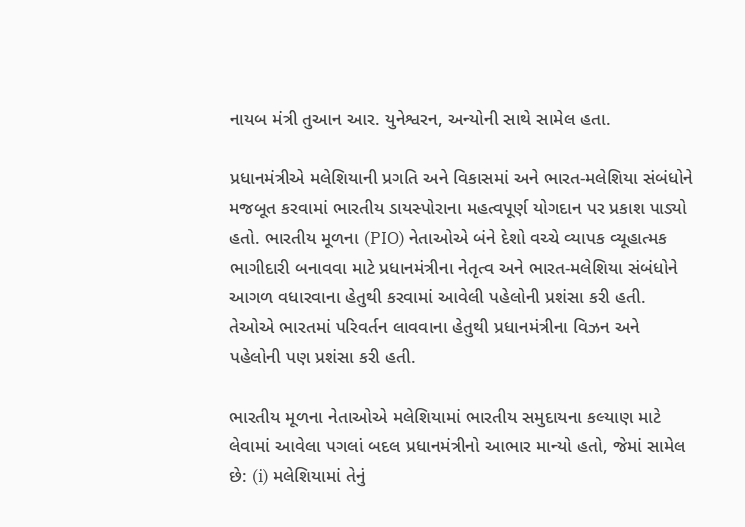નાયબ મંત્રી તુઆન આર. યુનેશ્વરન, અન્યોની સાથે સામેલ હતા.

પ્રધાનમંત્રીએ મલેશિયાની પ્રગતિ અને વિકાસમાં અને ભારત-મલેશિયા સંબંધોને મજબૂત કરવામાં ભારતીય ડાયસ્પોરાના મહત્વપૂર્ણ યોગદાન પર પ્રકાશ પાડ્યો હતો. ભારતીય મૂળના (PIO) નેતાઓએ બંને દેશો વચ્ચે વ્યાપક વ્યૂહાત્મક ભાગીદારી બનાવવા માટે પ્રધાનમંત્રીના નેતૃત્વ અને ભારત-મલેશિયા સંબંધોને આગળ વધારવાના હેતુથી કરવામાં આવેલી પહેલોની પ્રશંસા કરી હતી. તેઓએ ભારતમાં પરિવર્તન લાવવાના હેતુથી પ્રધાનમંત્રીના વિઝન અને પહેલોની પણ પ્રશંસા કરી હતી.

ભારતીય મૂળના નેતાઓએ મલેશિયામાં ભારતીય સમુદાયના કલ્યાણ માટે લેવામાં આવેલા પગલાં બદલ પ્રધાનમંત્રીનો આભાર માન્યો હતો, જેમાં સામેલ છે: (i) મલેશિયામાં તેનું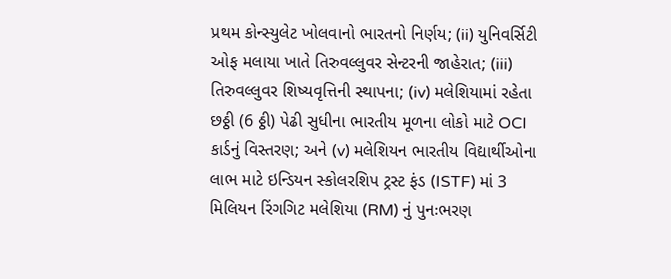પ્રથમ કોન્સ્યુલેટ ખોલવાનો ભારતનો નિર્ણય; (ii) યુનિવર્સિટી ઓફ મલાયા ખાતે તિરુવલ્લુવર સેન્ટરની જાહેરાત; (iii) તિરુવલ્લુવર શિષ્યવૃત્તિની સ્થાપના; (iv) મલેશિયામાં રહેતા છઠ્ઠી (6 ઠ્ઠી) પેઢી સુધીના ભારતીય મૂળના લોકો માટે OCI કાર્ડનું વિસ્તરણ; અને (v) મલેશિયન ભારતીય વિદ્યાર્થીઓના લાભ માટે ઇન્ડિયન સ્કોલરશિપ ટ્રસ્ટ ફંડ (ISTF) માં 3 મિલિયન રિંગગિટ મલેશિયા (RM) નું પુનઃભરણ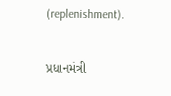(replenishment).

પ્રધાનમંત્રી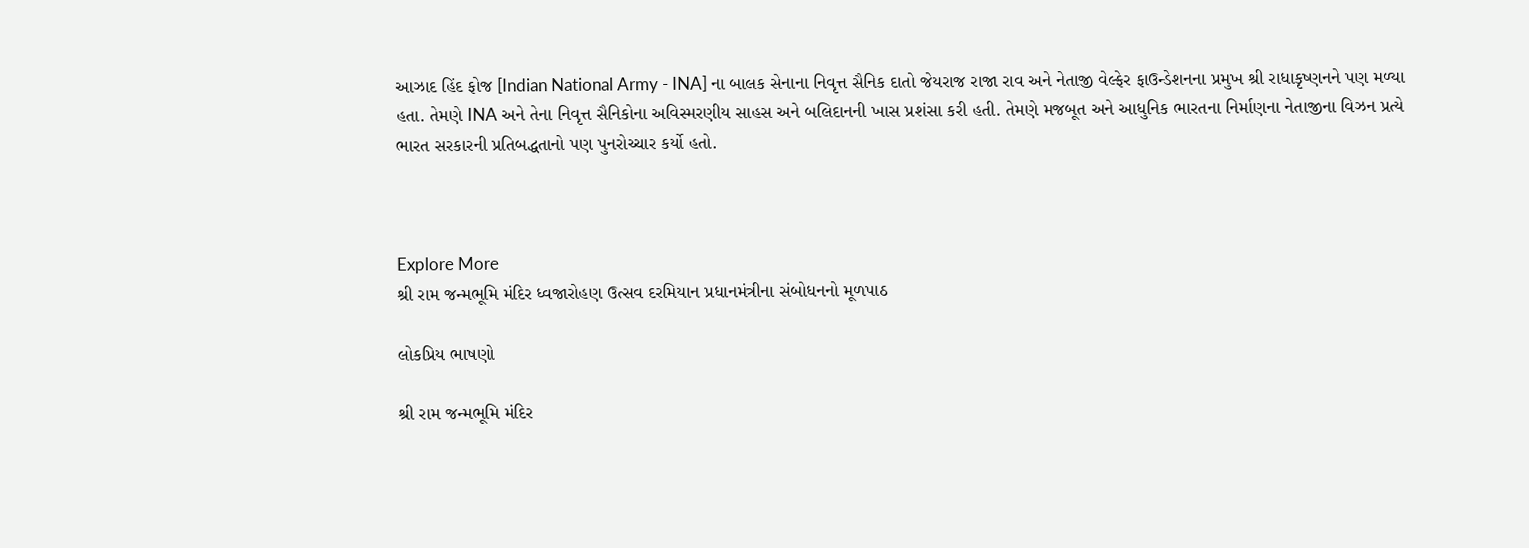આઝાદ હિંદ ફોજ [Indian National Army - INA] ના બાલક સેનાના નિવૃત્ત સૈનિક દાતો જેયરાજ રાજા રાવ અને નેતાજી વેલ્ફેર ફાઉન્ડેશનના પ્રમુખ શ્રી રાધાકૃષ્ણનને પણ મળ્યા હતા. તેમણે INA અને તેના નિવૃત્ત સૈનિકોના અવિસ્મરણીય સાહસ અને બલિદાનની ખાસ પ્રશંસા કરી હતી. તેમણે મજબૂત અને આધુનિક ભારતના નિર્માણના નેતાજીના વિઝન પ્રત્યે ભારત સરકારની પ્રતિબદ્ધતાનો પણ પુનરોચ્ચાર કર્યો હતો.



Explore More
શ્રી રામ જન્મભૂમિ મંદિર ધ્વજારોહણ ઉત્સવ દરમિયાન પ્રધાનમંત્રીના સંબોધનનો મૂળપાઠ

લોકપ્રિય ભાષણો

શ્રી રામ જન્મભૂમિ મંદિર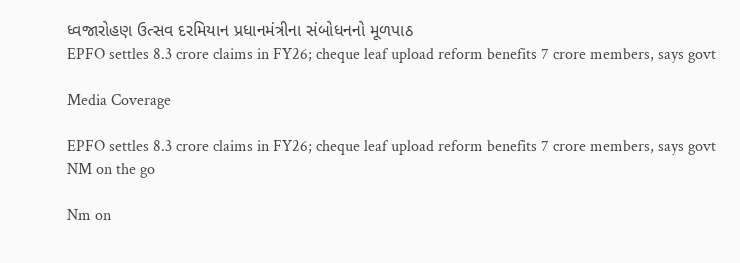ધ્વજારોહણ ઉત્સવ દરમિયાન પ્રધાનમંત્રીના સંબોધનનો મૂળપાઠ
EPFO settles 8.3 crore claims in FY26; cheque leaf upload reform benefits 7 crore members, says govt

Media Coverage

EPFO settles 8.3 crore claims in FY26; cheque leaf upload reform benefits 7 crore members, says govt
NM on the go

Nm on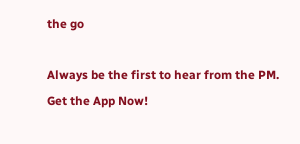the go

Always be the first to hear from the PM. Get the App Now!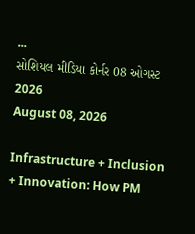...
સોશિયલ મીડિયા કોર્નર 08 ઓગસ્ટ 2026
August 08, 2026

Infrastructure + Inclusion + Innovation: How PM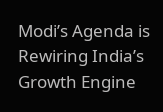Modi’s Agenda is Rewiring India’s Growth Engine